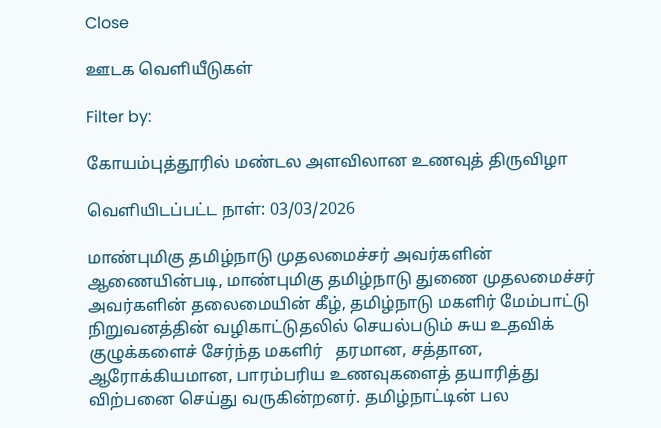Close

ஊடக வெளியீடுகள்

Filter by:

கோயம்புத்தூரில் மண்டல அளவிலான உணவுத் திருவிழா

வெளியிடப்பட்ட நாள்: 03/03/2026

மாண்புமிகு தமிழ்நாடு முதலமைச்சர் அவர்களின் ஆணையின்படி, மாண்புமிகு தமிழ்நாடு துணை முதலமைச்சர் அவர்களின் தலைமையின் கீழ், தமிழ்நாடு மகளிர் மேம்பாட்டு நிறுவனத்தின் வழிகாட்டுதலில் செயல்படும் சுய உதவிக் குழுக்களைச் சேர்ந்த மகளிர்   தரமான, சத்தான, ஆரோக்கியமான, பாரம்பரிய உணவுகளைத் தயாரித்து விற்பனை செய்து வருகின்றனர். தமிழ்நாட்டின் பல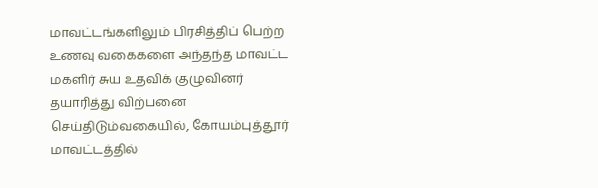மாவட்டங்களிலும் பிரசித்திப் பெற்ற உணவு வகைகளை அந்தந்த மாவட்ட மகளிர் சுய உதவிக் குழுவினர் தயாரித்து விற்பனை செய்திடும்வகையில், கோயம்புத்தூர் மாவட்டத்தில்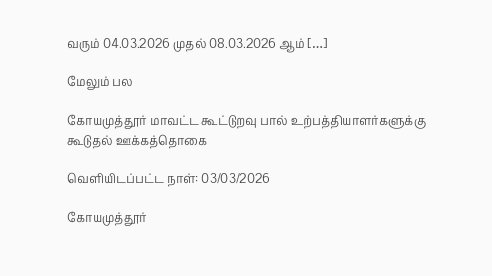வரும் 04.03.2026 முதல் 08.03.2026 ஆம் […]

மேலும் பல

கோயமுத்தூர் மாவட்ட கூட்டுறவு பால் உற்பத்தியாளர்களுக்கு கூடுதல் ஊக்கத்தொகை

வெளியிடப்பட்ட நாள்: 03/03/2026

கோயமுத்தூர்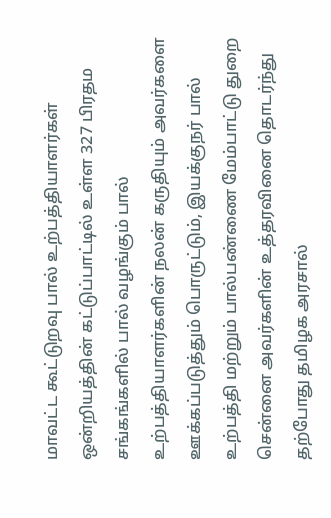மாவட்ட கூட்டுறவு பால் உற்பத்தியாளர்கள் ஒன்றியத்தின் கட்டுப்பாட்டில் உள்ள 327 பிரதம சங்கங்களில் பால் வழங்கும் பால் உற்பத்தியாளர்களின் நலன் கருதியும் அவர்களை ஊக்கப்படுத்தும் பொருட்டும், இயக்குநர் பால் உற்பத்தி மற்றும் பால்பண்ணை மேம்பாட்டு துறை சென்னை அவர்களின் உத்தரவினை தொடர்ந்து தற்போது தமிழக அரசால்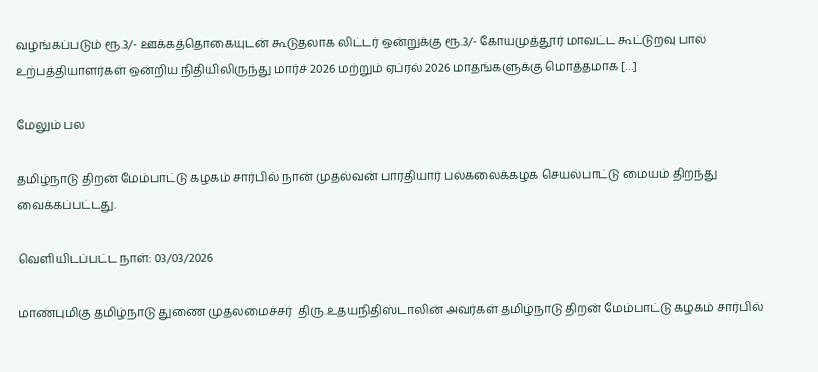வழங்கப்படும் ரூ.3/- ஊக்கத்தொகையுடன் கூடுதலாக லிட்டர் ஒன்றுக்கு ரூ.3/- கோயமுத்தூர் மாவட்ட கூட்டுறவு பால் உற்பத்தியாளர்கள் ஒன்றிய நிதியிலிருந்து மார்ச் 2026 மற்றும் ஏப்ரல் 2026 மாதங்களுக்கு மொத்தமாக […]

மேலும் பல

தமிழ்நாடு திறன் மேம்பாட்டு கழகம் சார்பில் நான் முதல்வன் பாரதியார் பல்கலைக்கழக செயல்பாட்டு மையம் திறந்து வைக்கப்பட்டது.

வெளியிடப்பட்ட நாள்: 03/03/2026

மாண்புமிகு தமிழ்நாடு துணை முதலமைச்சர்  திரு.உதயநிதிஸ்டாலின் அவர்கள் தமிழ்நாடு திறன் மேம்பாட்டு கழகம் சார்பில்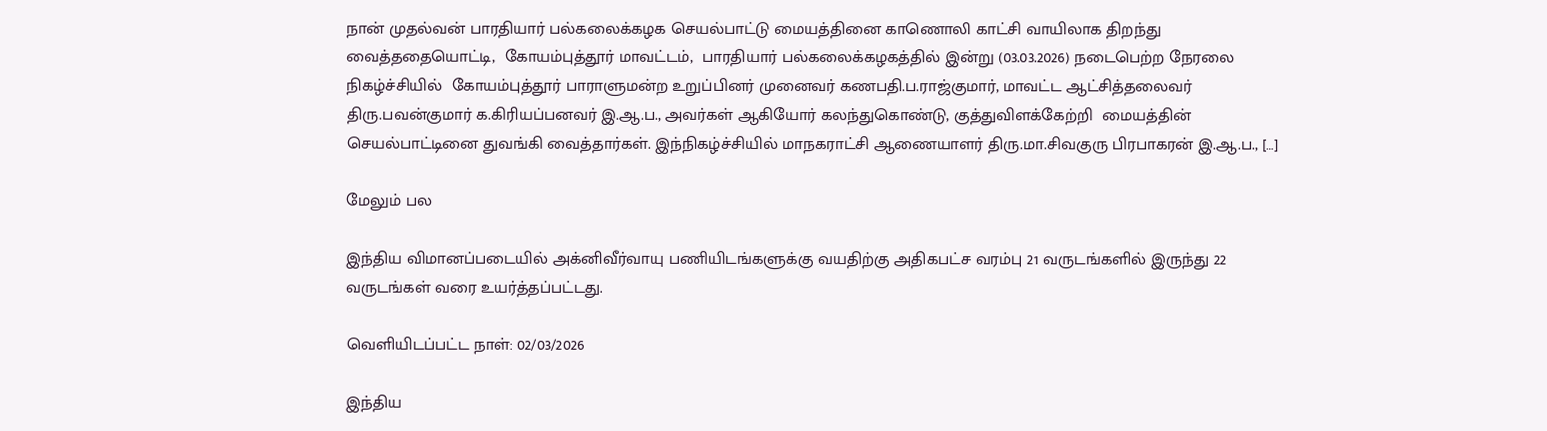நான் முதல்வன் பாரதியார் பல்கலைக்கழக செயல்பாட்டு மையத்தினை காணொலி காட்சி வாயிலாக திறந்து வைத்ததையொட்டி,  கோயம்புத்தூர் மாவட்டம்,  பாரதியார் பல்கலைக்கழகத்தில் இன்று (03.03.2026) நடைபெற்ற நேரலை நிகழ்ச்சியில்  கோயம்புத்தூர் பாராளுமன்ற உறுப்பினர் முனைவர் கணபதி.ப.ராஜ்குமார், மாவட்ட ஆட்சித்தலைவர் திரு.பவன்குமார் க.கிரியப்பனவர் இ.ஆ.ப., அவர்கள் ஆகியோர் கலந்துகொண்டு, குத்துவிளக்கேற்றி  மையத்தின் செயல்பாட்டினை துவங்கி வைத்தார்கள். இந்நிகழ்ச்சியில் மாநகராட்சி ஆணையாளர் திரு.மா.சிவகுரு பிரபாகரன் இ.ஆ.ப., […]

மேலும் பல

இந்திய விமானப்படையில் அக்னிவீர்வாயு பணியிடங்களுக்கு வயதிற்கு அதிகபட்ச வரம்பு 21 வருடங்களில் இருந்து 22 வருடங்கள் வரை உயர்த்தப்பட்டது.

வெளியிடப்பட்ட நாள்: 02/03/2026

இந்திய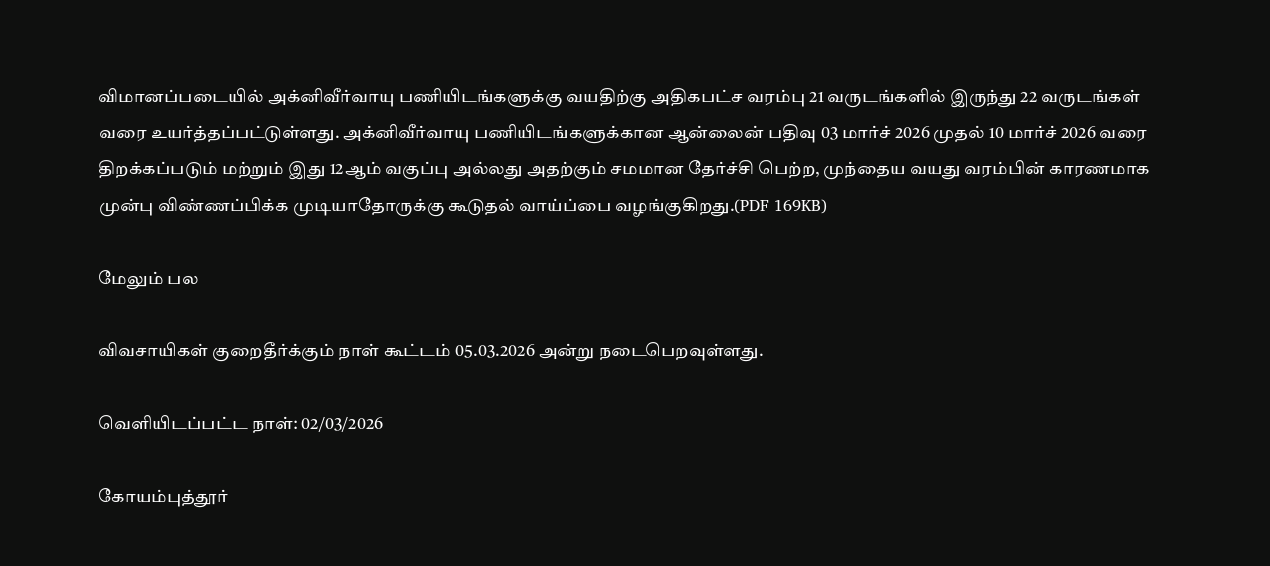விமானப்படையில் அக்னிவீர்வாயு பணியிடங்களுக்கு வயதிற்கு அதிகபட்ச வரம்பு 21 வருடங்களில் இருந்து 22 வருடங்கள் வரை உயர்த்தப்பட்டுள்ளது. அக்னிவீர்வாயு பணியிடங்களுக்கான ஆன்லைன் பதிவு 03 மார்ச் 2026 முதல் 10 மார்ச் 2026 வரை திறக்கப்படும் மற்றும் இது 12ஆம் வகுப்பு அல்லது அதற்கும் சமமான தேர்ச்சி பெற்ற, முந்தைய வயது வரம்பின் காரணமாக முன்பு விண்ணப்பிக்க முடியாதோருக்கு கூடுதல் வாய்ப்பை வழங்குகிறது.(PDF 169KB)

மேலும் பல

விவசாயிகள் குறைதீர்க்கும் நாள் கூட்டம் 05.03.2026 அன்று நடைபெறவுள்ளது.

வெளியிடப்பட்ட நாள்: 02/03/2026

கோயம்புத்தூர்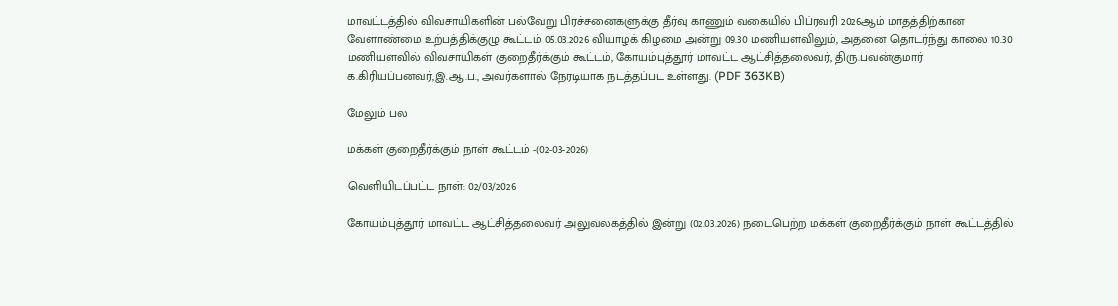மாவட்டத்தில் விவசாயிகளின் பல்வேறு பிரச்சனைகளுக்கு தீர்வு காணும் வகையில் பிப்ரவரி 2026ஆம் மாதத்திற்கான வேளாண்மை உற்பத்திக்குழு கூட்டம் 05.03.2026 வியாழக் கிழமை அன்று 09.30 மணியளவிலும், அதனை தொடர்ந்து காலை 10.30 மணியளவில் விவசாயிகள் குறைதீர்க்கும் கூட்டம், கோயம்புத்தூர் மாவட்ட ஆட்சித்தலைவர், திரு.பவன்குமார் க.கிரியப்பனவர்,இ.ஆ.ப., அவர்களால் நேரடியாக நடத்தப்பட உள்ளது. (PDF 363KB)

மேலும் பல

மக்கள் குறைதீர்க்கும் நாள் கூட்டம் -(02-03-2026)

வெளியிடப்பட்ட நாள்: 02/03/2026

கோயம்புத்தூர் மாவட்ட ஆட்சித்தலைவர் அலுவலகத்தில் இன்று (02.03.2026) நடைபெற்ற மக்கள் குறைதீர்க்கும் நாள் கூட்டத்தில்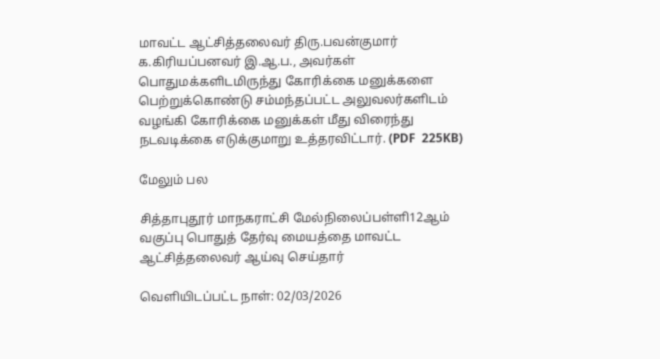மாவட்ட ஆட்சித்தலைவர் திரு.பவன்குமார் க.கிரியப்பனவர் இ.ஆ.ப., அவர்கள் பொதுமக்களிடமிருந்து கோரிக்கை மனுக்களை பெற்றுக்கொண்டு சம்மந்தப்பட்ட அலுவலர்களிடம் வழங்கி கோரிக்கை மனுக்கள் மீது விரைந்து நடவடிக்கை எடுக்குமாறு உத்தரவிட்டார். (PDF  225KB)

மேலும் பல

சித்தாபுதூர் மாநகராட்சி மேல்நிலைப்பள்ளி12ஆம் வகுப்பு பொதுத் தேர்வு மையத்தை மாவட்ட ஆட்சித்தலைவர் ஆய்வு செய்தார்

வெளியிடப்பட்ட நாள்: 02/03/2026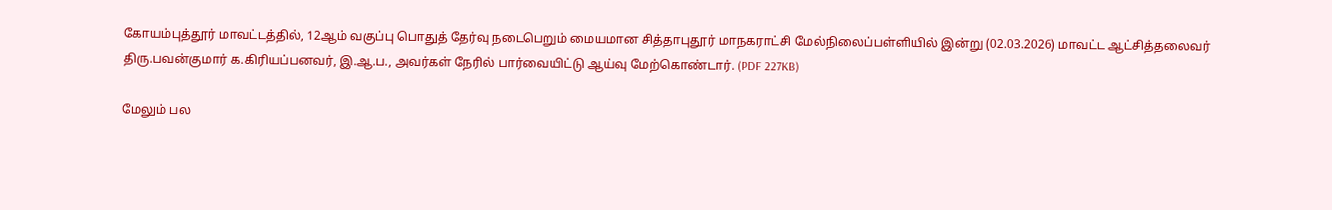கோயம்புத்தூர் மாவட்டத்தில், 12ஆம் வகுப்பு பொதுத் தேர்வு நடைபெறும் மையமான சித்தாபுதூர் மாநகராட்சி மேல்நிலைப்பள்ளியில் இன்று (02.03.2026) மாவட்ட ஆட்சித்தலைவர் திரு.பவன்குமார் க.கிரியப்பனவர், இ.ஆ.ப., அவர்கள் நேரில் பார்வையிட்டு ஆய்வு மேற்கொண்டார். (PDF 227KB)

மேலும் பல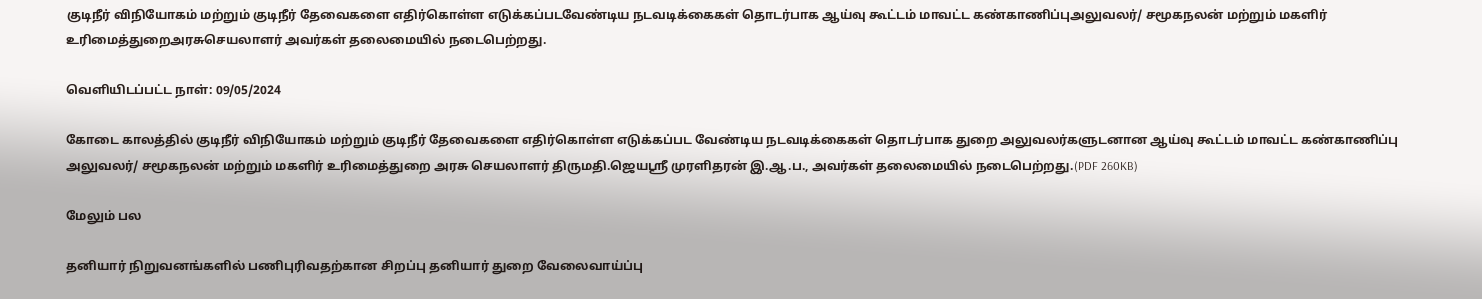குடிநீர் விநியோகம் மற்றும் குடிநீர் தேவைகளை எதிர்கொள்ள எடுக்கப்படவேண்டிய நடவடிக்கைகள் தொடர்பாக ஆய்வு கூட்டம் மாவட்ட கண்காணிப்புஅலுவலர்/ சமூகநலன் மற்றும் மகளிர் உரிமைத்துறைஅரசுசெயலாளர் அவர்கள் தலைமையில் நடைபெற்றது.

வெளியிடப்பட்ட நாள்: 09/05/2024

கோடை காலத்தில் குடிநீர் விநியோகம் மற்றும் குடிநீர் தேவைகளை எதிர்கொள்ள எடுக்கப்பட வேண்டிய நடவடிக்கைகள் தொடர்பாக துறை அலுவலர்களுடனான ஆய்வு கூட்டம் மாவட்ட கண்காணிப்பு அலுவலர்/ சமூகநலன் மற்றும் மகளிர் உரிமைத்துறை அரசு செயலாளர் திருமதி.ஜெயஸ்ரீ முரளிதரன் இ.ஆ.ப., அவர்கள் தலைமையில் நடைபெற்றது.(PDF 260KB)

மேலும் பல

தனியார் நிறுவனங்களில் பணிபுரிவதற்கான சிறப்பு தனியார் துறை வேலைவாய்ப்பு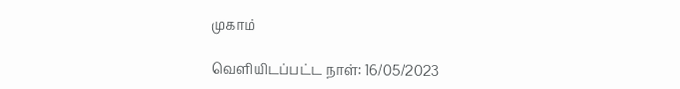முகாம்

வெளியிடப்பட்ட நாள்: 16/05/2023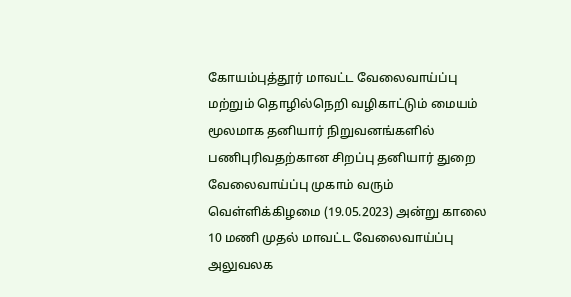கோயம்புத்தூர் மாவட்ட வேலைவாய்ப்பு மற்றும் தொழில்நெறி வழிகாட்டும் மையம் மூலமாக தனியார் நிறுவனங்களில் பணிபுரிவதற்கான சிறப்பு தனியார் துறை வேலைவாய்ப்பு முகாம் வரும் வெள்ளிக்கிழமை (19.05.2023) அன்று காலை 10 மணி முதல் மாவட்ட வேலைவாய்ப்பு அலுவலக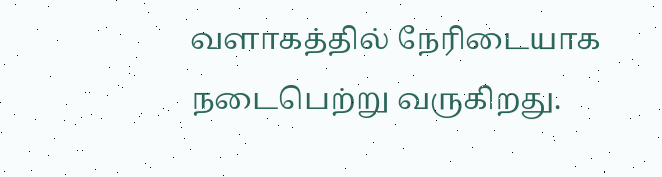வளாகத்தில் நேரிடையாக நடைபெற்று வருகிறது.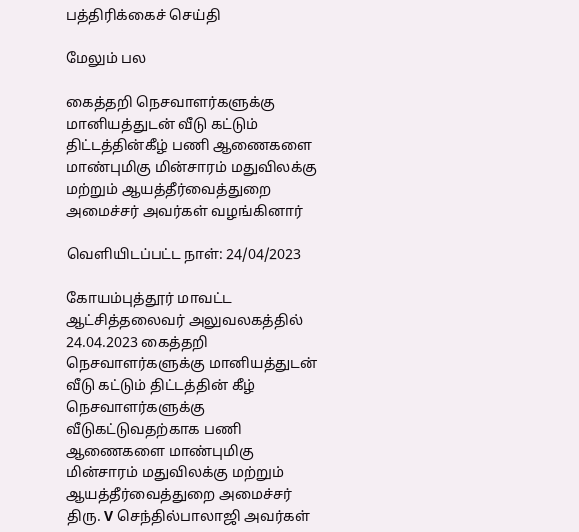பத்திரிக்கைச் செய்தி

மேலும் பல

கைத்தறி நெசவாளர்களுக்கு மானியத்துடன் வீடு கட்டும் திட்டத்தின்கீழ் பணி ஆணைகளை மாண்புமிகு மின்சாரம் மதுவிலக்கு மற்றும் ஆயத்தீர்வைத்துறை அமைச்சர் அவர்கள் வழங்கினார்

வெளியிடப்பட்ட நாள்: 24/04/2023

கோயம்புத்தூர் மாவட்ட ஆட்சித்தலைவர் அலுவலகத்தில் 24.04.2023 கைத்தறி நெசவாளர்களுக்கு மானியத்துடன் வீடு கட்டும் திட்டத்தின் கீழ் நெசவாளர்களுக்கு வீடுகட்டுவதற்காக பணி ஆணைகளை மாண்புமிகு மின்சாரம் மதுவிலக்கு மற்றும் ஆயத்தீர்வைத்துறை அமைச்சர் திரு. V செந்தில்பாலாஜி அவர்கள்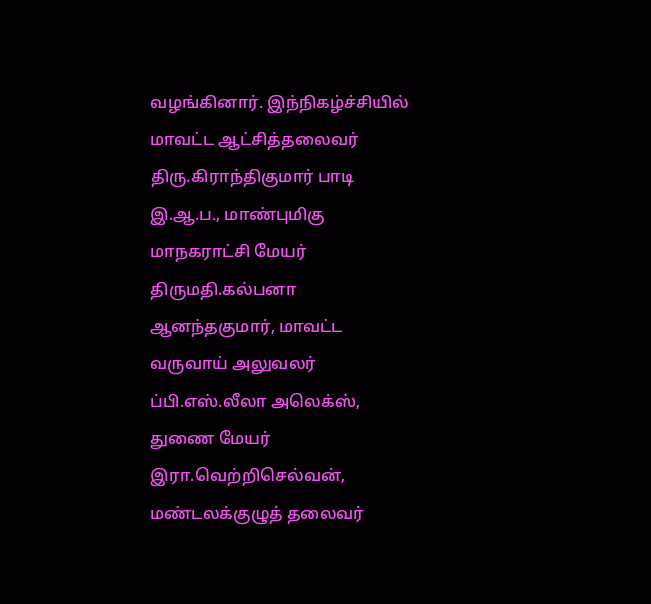வழங்கினார். இந்நிகழ்ச்சியில் மாவட்ட ஆட்சித்தலைவர் திரு.கிராந்திகுமார் பாடி இ.ஆ.ப., மாண்புமிகு மாநகராட்சி மேயர் திருமதி.கல்பனா ஆனந்தகுமார், மாவட்ட வருவாய் அலுவலர் ப்பி.எஸ்.லீலா அலெக்ஸ், துணை மேயர் இரா.வெற்றிசெல்வன், மண்டலக்குழுத் தலைவர்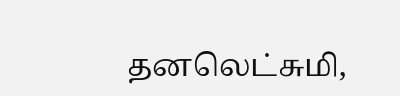தனலெட்சுமி,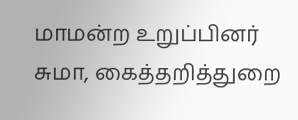மாமன்ற உறுப்பினர் சுமா, கைத்தறித்துறை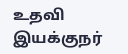உதவி இயக்குநர்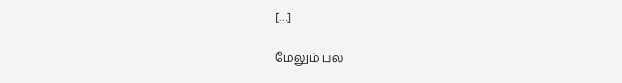[…]

மேலும் பல